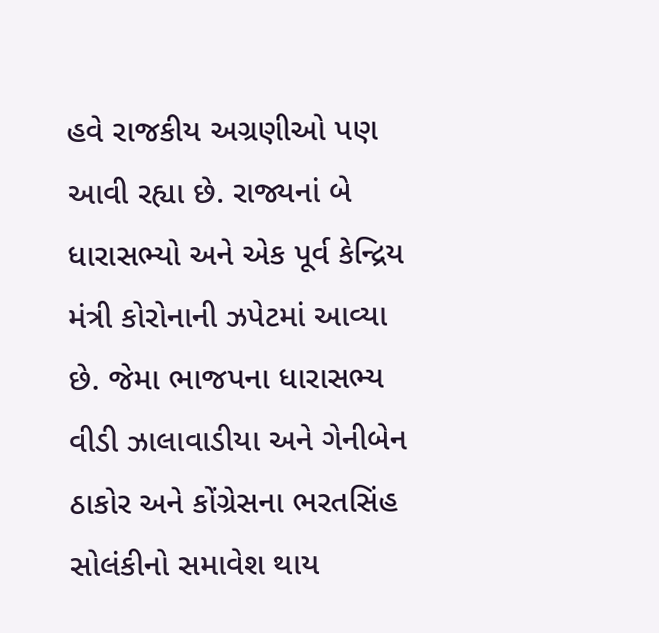હવે રાજકીય અગ્રણીઓ પણ આવી રહ્યા છે. રાજ્યનાં બે ધારાસભ્યો અને એક પૂર્વ કેન્દ્રિય મંત્રી કોરોનાની ઝપેટમાં આવ્યા છે. જેમા ભાજપના ધારાસભ્ય વીડી ઝાલાવાડીયા અને ગેનીબેન ઠાકોર અને કોંગ્રેસના ભરતસિંહ સોલંકીનો સમાવેશ થાય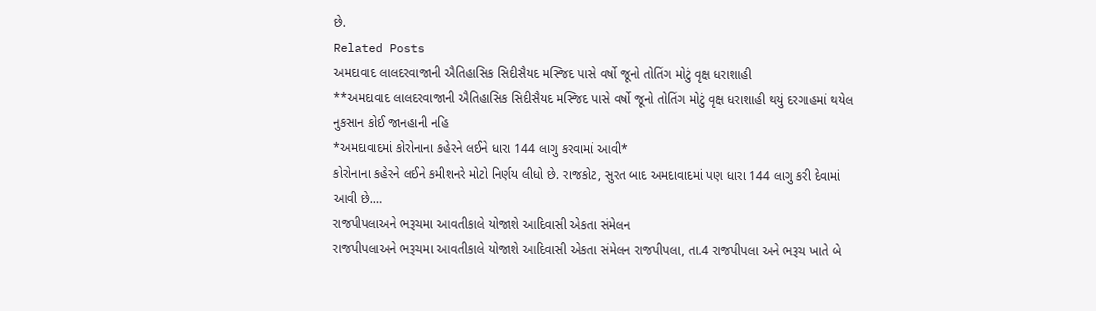છે.
Related Posts
અમદાવાદ લાલદરવાજાની ઐતિહાસિક સિદીસૈયદ મસ્જિદ પાસે વર્ષો જૂનો તોતિંગ મોટું વૃક્ષ ધરાશાહી
**અમદાવાદ લાલદરવાજાની ઐતિહાસિક સિદીસૈયદ મસ્જિદ પાસે વર્ષો જૂનો તોતિંગ મોટું વૃક્ષ ધરાશાહી થયું દરગાહમાં થયેલ નુકસાન કોઈ જાનહાની નહિ
*અમદાવાદમાં કોરોનાના કહેરને લઈને ધારા 144 લાગુ કરવામાં આવી*
કોરોનાના કહેરને લઈને કમીશનરે મોટો નિર્ણય લીધો છે. રાજકોટ, સુરત બાદ અમદાવાદમાં પણ ધારા 144 લાગુ કરી દેવામાં આવી છે.…
રાજપીપલાઅને ભરૂચમા આવતીકાલે યોજાશે આદિવાસી એકતા સંમેલન
રાજપીપલાઅને ભરૂચમા આવતીકાલે યોજાશે આદિવાસી એકતા સંમેલન રાજપીપલા, તા.4 રાજપીપલા અને ભરૂચ ખાતે બે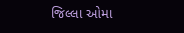જિલ્લા ઓમા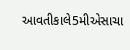આવતીકાલે5મીએસાચા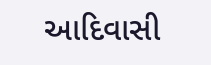આદિવાસી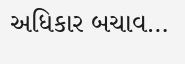અધિકાર બચાવ…